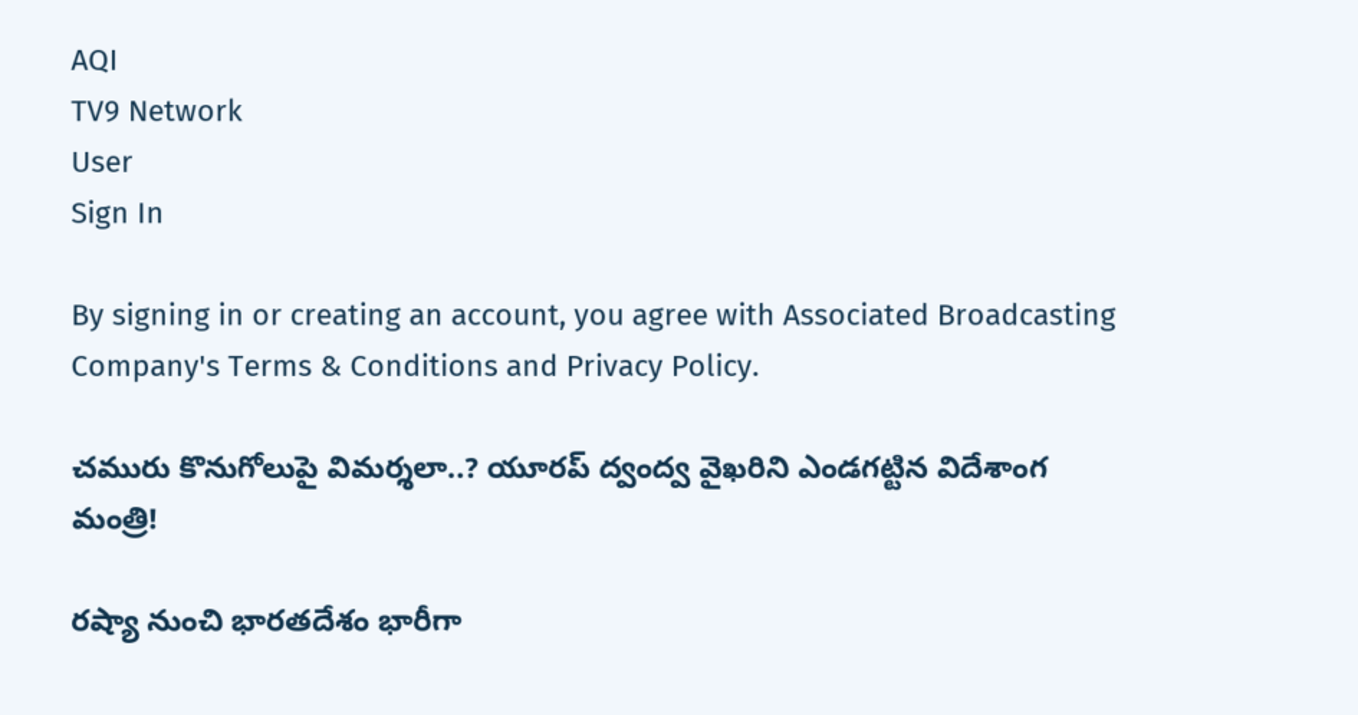AQI
TV9 Network
User
Sign In

By signing in or creating an account, you agree with Associated Broadcasting Company's Terms & Conditions and Privacy Policy.

చమురు కొనుగోలుపై విమర్శలా..? యూరప్ ద్వంద్వ వైఖరిని ఎండగట్టిన విదేశాంగ మంత్రి!

రష్యా నుంచి భారతదేశం భారీగా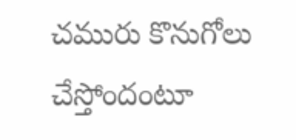చమురు కొనుగోలు చేస్తోందంటూ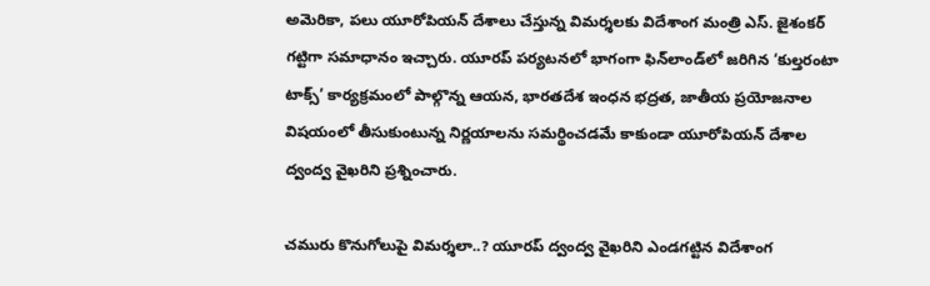అమెరికా, పలు యూరోపియన్ దేశాలు చేస్తున్న విమర్శలకు విదేశాంగ మంత్రి ఎస్. జైశంకర్ గట్టిగా సమాధానం ఇచ్చారు. యూరప్ పర్యటనలో భాగంగా ఫిన్‌లాండ్‌లో జరిగిన ‘కుల్తరంటా టాక్స్’ కార్యక్రమంలో పాల్గొన్న ఆయన, భారతదేశ ఇంధన భద్రత, జాతీయ ప్రయోజనాల విషయంలో తీసుకుంటున్న నిర్ణయాలను సమర్థించడమే కాకుండా యూరోపియన్ దేశాల ద్వంద్వ వైఖరిని ప్రశ్నించారు.

చమురు కొనుగోలుపై విమర్శలా..? యూరప్ ద్వంద్వ వైఖరిని ఎండగట్టిన విదేశాంగ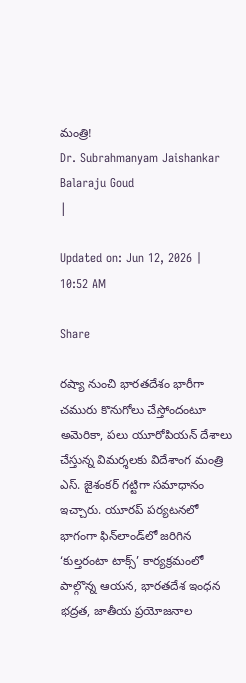మంత్రి!
Dr. Subrahmanyam Jaishankar
Balaraju Goud
|

Updated on: Jun 12, 2026 | 10:52 AM

Share

రష్యా నుంచి భారతదేశం భారీగా చమురు కొనుగోలు చేస్తోందంటూ అమెరికా, పలు యూరోపియన్ దేశాలు చేస్తున్న విమర్శలకు విదేశాంగ మంత్రి ఎస్. జైశంకర్ గట్టిగా సమాధానం ఇచ్చారు. యూరప్ పర్యటనలో భాగంగా ఫిన్‌లాండ్‌లో జరిగిన ‘కుల్తరంటా టాక్స్’ కార్యక్రమంలో పాల్గొన్న ఆయన, భారతదేశ ఇంధన భద్రత, జాతీయ ప్రయోజనాల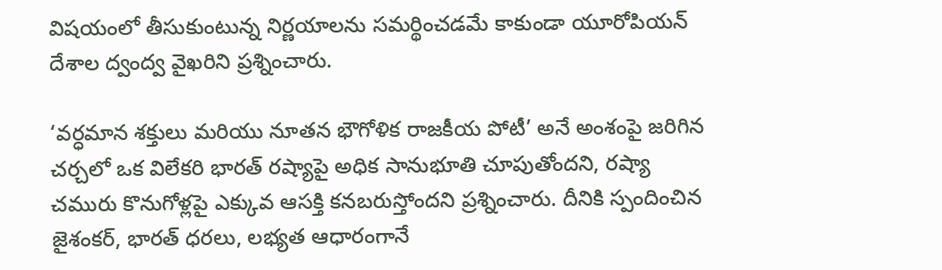విషయంలో తీసుకుంటున్న నిర్ణయాలను సమర్థించడమే కాకుండా యూరోపియన్ దేశాల ద్వంద్వ వైఖరిని ప్రశ్నించారు.

‘వర్ధమాన శక్తులు మరియు నూతన భౌగోళిక రాజకీయ పోటీ’ అనే అంశంపై జరిగిన చర్చలో ఒక విలేకరి భారత్ రష్యాపై అధిక సానుభూతి చూపుతోందని, రష్యా చమురు కొనుగోళ్లపై ఎక్కువ ఆసక్తి కనబరుస్తోందని ప్రశ్నించారు. దీనికి స్పందించిన జైశంకర్, భారత్ ధరలు, లభ్యత ఆధారంగానే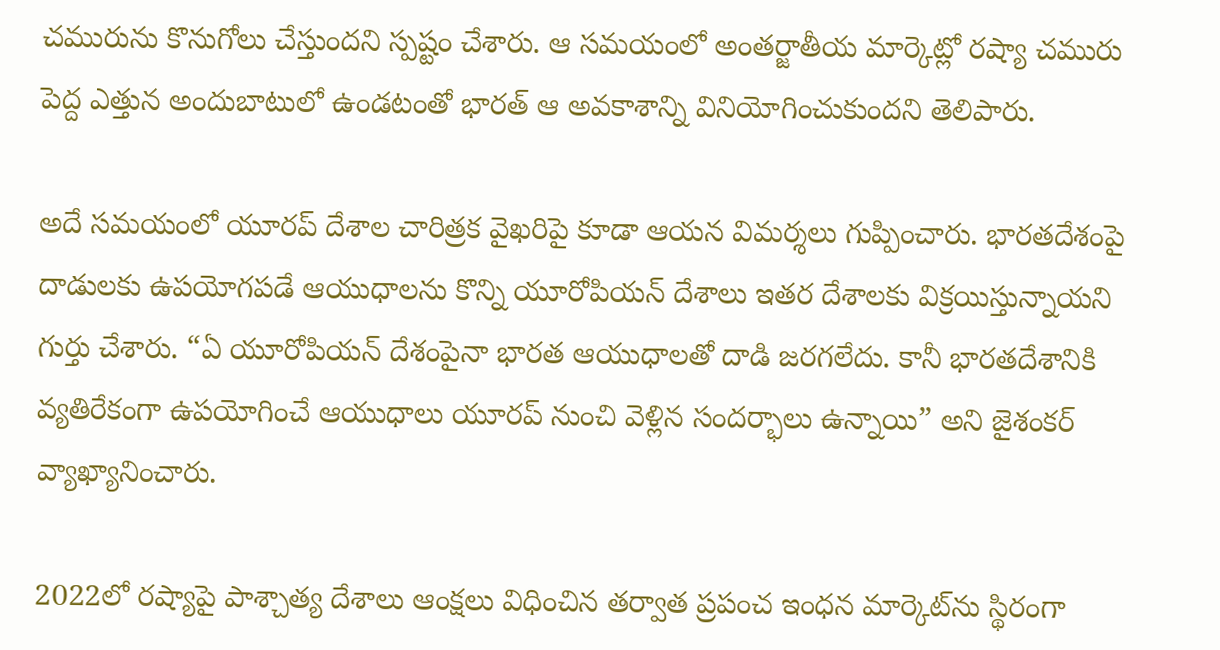చమురును కొనుగోలు చేస్తుందని స్పష్టం చేశారు. ఆ సమయంలో అంతర్జాతీయ మార్కెట్లో రష్యా చమురు పెద్ద ఎత్తున అందుబాటులో ఉండటంతో భారత్ ఆ అవకాశాన్ని వినియోగించుకుందని తెలిపారు.

అదే సమయంలో యూరప్ దేశాల చారిత్రక వైఖరిపై కూడా ఆయన విమర్శలు గుప్పించారు. భారతదేశంపై దాడులకు ఉపయోగపడే ఆయుధాలను కొన్ని యూరోపియన్ దేశాలు ఇతర దేశాలకు విక్రయిస్తున్నాయని గుర్తు చేశారు. “ఏ యూరోపియన్ దేశంపైనా భారత ఆయుధాలతో దాడి జరగలేదు. కానీ భారతదేశానికి వ్యతిరేకంగా ఉపయోగించే ఆయుధాలు యూరప్ నుంచి వెళ్లిన సందర్భాలు ఉన్నాయి” అని జైశంకర్ వ్యాఖ్యానించారు.

2022లో రష్యాపై పాశ్చాత్య దేశాలు ఆంక్షలు విధించిన తర్వాత ప్రపంచ ఇంధన మార్కెట్‌ను స్థిరంగా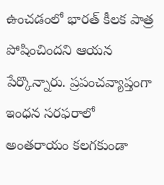ఉంచడంలో భారత్ కీలక పాత్ర పోషించిందని ఆయన పేర్కొన్నారు. ప్రపంచవ్యాప్తంగా ఇంధన సరఫరాలో అంతరాయం కలగకుండా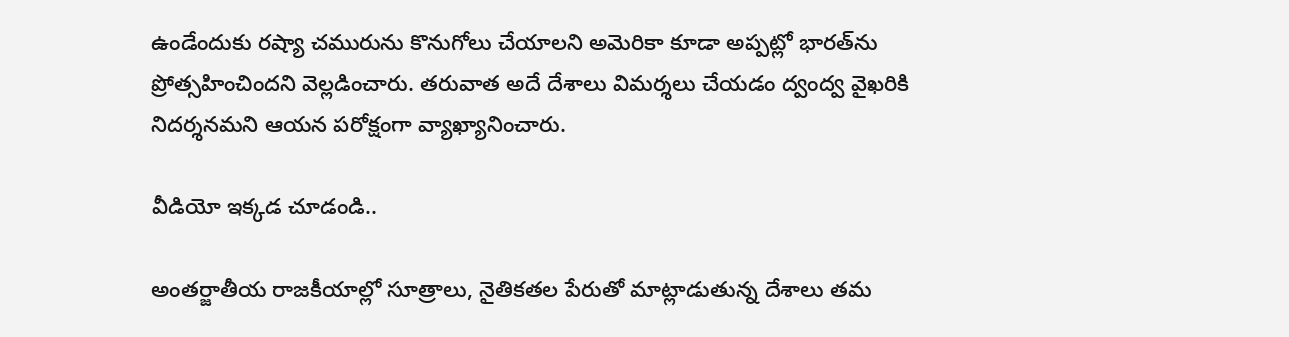ఉండేందుకు రష్యా చమురును కొనుగోలు చేయాలని అమెరికా కూడా అప్పట్లో భారత్‌ను ప్రోత్సహించిందని వెల్లడించారు. తరువాత అదే దేశాలు విమర్శలు చేయడం ద్వంద్వ వైఖరికి నిదర్శనమని ఆయన పరోక్షంగా వ్యాఖ్యానించారు.

వీడియో ఇక్కడ చూడండి..

అంతర్జాతీయ రాజకీయాల్లో సూత్రాలు, నైతికతల పేరుతో మాట్లాడుతున్న దేశాలు తమ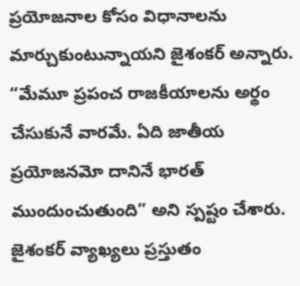ప్రయోజనాల కోసం విధానాలను మార్చుకుంటున్నాయని జైశంకర్ అన్నారు. “మేమూ ప్రపంచ రాజకీయాలను అర్థం చేసుకునే వారమే. ఏది జాతీయ ప్రయోజనమో దానినే భారత్ ముందుంచుతుంది” అని స్పష్టం చేశారు. జైశంకర్ వ్యాఖ్యలు ప్రస్తుతం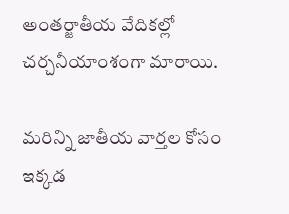అంతర్జాతీయ వేదికల్లో చర్చనీయాంశంగా మారాయి.

మరిన్ని జాతీయ వార్తల కోసం ఇక్కడ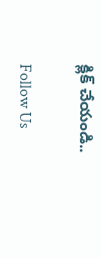క్లిక్ చేయండి..

Follow Us